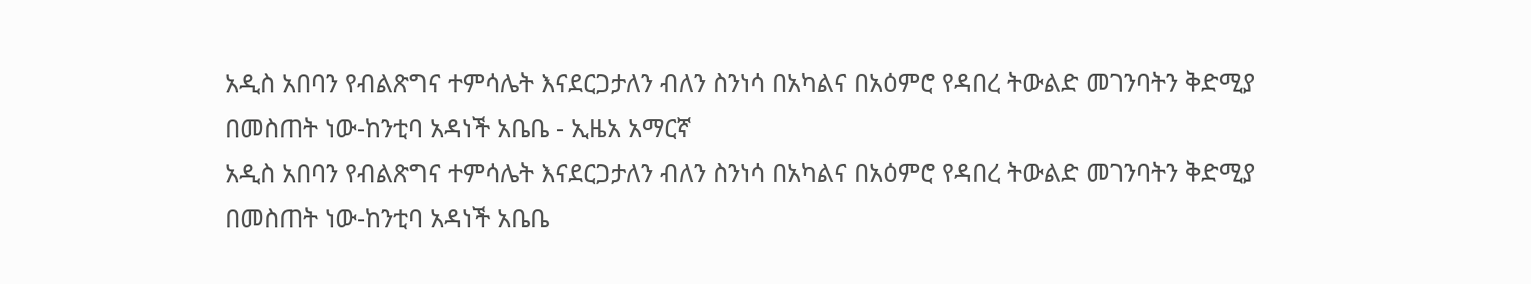አዲስ አበባን የብልጽግና ተምሳሌት እናደርጋታለን ብለን ስንነሳ በአካልና በአዕምሮ የዳበረ ትውልድ መገንባትን ቅድሚያ በመስጠት ነው-ከንቲባ አዳነች አቤቤ - ኢዜአ አማርኛ
አዲስ አበባን የብልጽግና ተምሳሌት እናደርጋታለን ብለን ስንነሳ በአካልና በአዕምሮ የዳበረ ትውልድ መገንባትን ቅድሚያ በመስጠት ነው-ከንቲባ አዳነች አቤቤ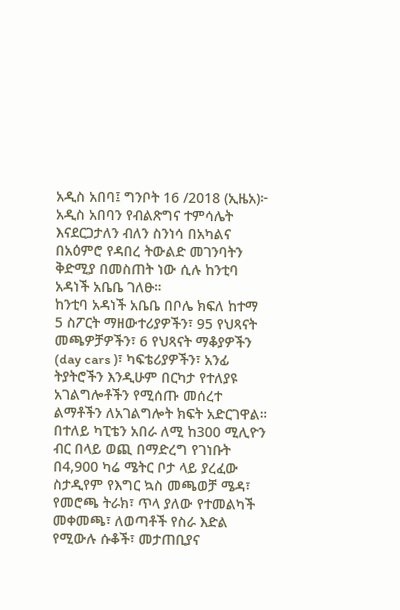አዲስ አበባ፤ ግንቦት 16 /2018 (ኢዜአ)፦ አዲስ አበባን የብልጽግና ተምሳሌት እናደርጋታለን ብለን ስንነሳ በአካልና በአዕምሮ የዳበረ ትውልድ መገንባትን ቅድሚያ በመስጠት ነው ሲሉ ከንቲባ አዳነች አቤቤ ገለፁ።
ከንቲባ አዳነች አቤቤ በቦሌ ክፍለ ከተማ 5 ስፖርት ማዘውተሪያዎችን፣ 95 የህጻናት መጫዎቻዎችን፣ 6 የህጻናት ማቆያዎችን (day cars )፣ ካፍቴሪያዎችን፣ አንፊ ትያትሮችን እንዲሁም በርካታ የተለያዩ አገልግሎቶችን የሚሰጡ መሰረተ ልማቶችን ለአገልግሎት ክፍት አድርገዋል።
በተለይ ካፒቴን አበራ ለሚ ከ300 ሚሊዮን ብር በላይ ወጪ በማድረግ የገነቡት በ4,900 ካሬ ሜትር ቦታ ላይ ያረፈው ስታዲየም የእግር ኳስ መጫወቻ ሜዳ፣ የመሮጫ ትራክ፣ ጥላ ያለው የተመልካች መቀመጫ፣ ለወጣቶች የስራ እድል የሚውሉ ሱቆች፣ መታጠቢያና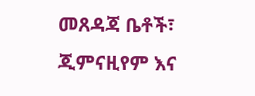መጸዳጃ ቤቶች፣ ጂምናዚየም እና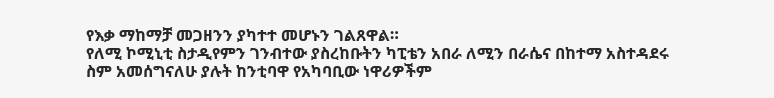የእቃ ማከማቻ መጋዘንን ያካተተ መሆኑን ገልጸዋል።
የለሚ ኮሚኒቲ ስታዲየምን ገንብተው ያስረከቡትን ካፒቴን አበራ ለሚን በራሴና በከተማ አስተዳደሩ ስም አመሰግናለሁ ያሉት ከንቲባዋ የአካባቢው ነዋሪዎችም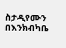ስታዲየሙን በእንክብካቤ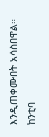እንዲጠቀሙበት አሳስበዋል።
ከንቲባ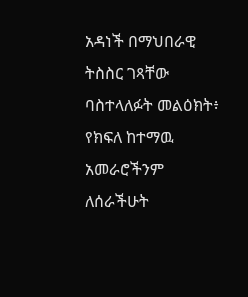አዳነች በማህበራዊ ትስስር ገጻቸው ባስተላለፉት መልዕክት፥ የክፍለ ከተማዉ አመራሮችንም ለሰራችሁት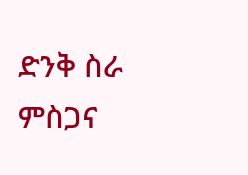ድንቅ ስራ ምስጋና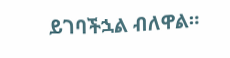ይገባችኋል ብለዋል።